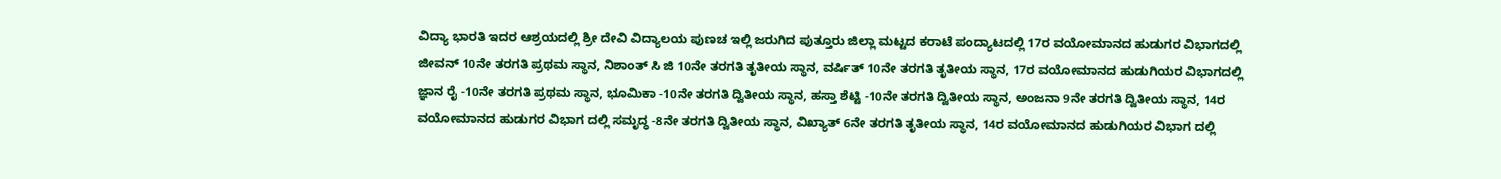ವಿದ್ಯಾ ಭಾರತಿ ಇದರ ಆಶ್ರಯದಲ್ಲಿ ಶ್ರೀ ದೇವಿ ವಿದ್ಯಾಲಯ ಪುಣಚ ಇಲ್ಲಿ ಜರುಗಿದ ಪುತ್ತೂರು ಜಿಲ್ಲಾ ಮಟ್ಟದ ಕರಾಟೆ ಪಂದ್ಯಾಟದಲ್ಲಿ 17ರ ವಯೋಮಾನದ ಹುಡುಗರ ವಿಭಾಗದಲ್ಲಿ ಜೀವನ್ 10ನೇ ತರಗತಿ ಪ್ರಥಮ ಸ್ಥಾನ, ನಿಶಾಂತ್ ಸಿ ಜಿ 10ನೇ ತರಗತಿ ತೃತೀಯ ಸ್ಥಾನ, ವರ್ಷಿತ್ 10ನೇ ತರಗತಿ ತೃತೀಯ ಸ್ಥಾನ, 17ರ ವಯೋಮಾನದ ಹುಡುಗಿಯರ ವಿಭಾಗದಲ್ಲಿ ಜ್ಞಾನ ರೈ -10ನೇ ತರಗತಿ ಪ್ರಥಮ ಸ್ಥಾನ, ಭೂಮಿಕಾ -10ನೇ ತರಗತಿ ದ್ವಿತೀಯ ಸ್ಥಾನ, ಹಸ್ತಾ ಶೆಟ್ಟಿ -10ನೇ ತರಗತಿ ದ್ವಿತೀಯ ಸ್ಥಾನ, ಅಂಜನಾ 9ನೇ ತರಗತಿ ದ್ವಿತೀಯ ಸ್ಥಾನ, 14ರ ವಯೋಮಾನದ ಹುಡುಗರ ವಿಭಾಗ ದಲ್ಲಿ ಸಮೃದ್ಧ -8ನೇ ತರಗತಿ ದ್ವಿತೀಯ ಸ್ಥಾನ, ವಿಖ್ಯಾತ್ 6ನೇ ತರಗತಿ ತೃತೀಯ ಸ್ಥಾನ, 14ರ ವಯೋಮಾನದ ಹುಡುಗಿಯರ ವಿಭಾಗ ದಲ್ಲಿ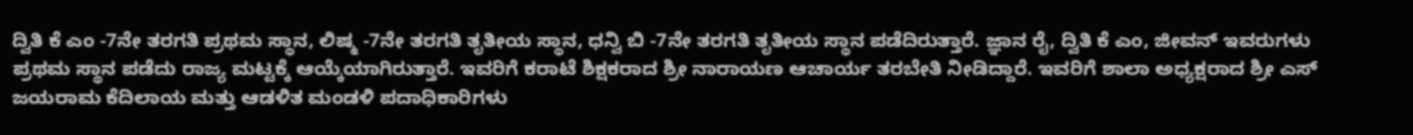ದ್ವಿತಿ ಕೆ ಎಂ -7ನೇ ತರಗತಿ ಪ್ರಥಮ ಸ್ಥಾನ, ಲಿಷ್ಮ -7ನೇ ತರಗತಿ ತೃತೀಯ ಸ್ಥಾನ, ಧನ್ವಿ ಬಿ -7ನೇ ತರಗತಿ ತೃತೀಯ ಸ್ಥಾನ ಪಡೆದಿರುತ್ತಾರೆ. ಜ್ಞಾನ ರೈ, ದ್ವಿತಿ ಕೆ ಎಂ, ಜೀವನ್ ಇವರುಗಳು ಪ್ರಥಮ ಸ್ಥಾನ ಪಡೆದು ರಾಜ್ಯ ಮಟ್ಟಕ್ಕೆ ಆಯ್ಕೆಯಾಗಿರುತ್ತಾರೆ. ಇವರಿಗೆ ಕರಾಟೆ ಶಿಕ್ಷಕರಾದ ಶ್ರೀ ನಾರಾಯಣ ಆಚಾರ್ಯ ತರಬೇತಿ ನೀಡಿದ್ದಾರೆ. ಇವರಿಗೆ ಶಾಲಾ ಅಧ್ಯಕ್ಷರಾದ ಶ್ರೀ ಎಸ್ ಜಯರಾಮ ಕೆದಿಲಾಯ ಮತ್ತು ಆಡಳಿತ ಮಂಡಳಿ ಪದಾಧಿಕಾರಿಗಳು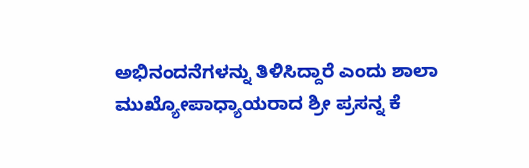ಅಭಿನಂದನೆಗಳನ್ನು ತಿಳಿಸಿದ್ದಾರೆ ಎಂದು ಶಾಲಾ ಮುಖ್ಯೋಪಾಧ್ಯಾಯರಾದ ಶ್ರೀ ಪ್ರಸನ್ನ ಕೆ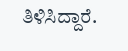ತಿಳಿಸಿದ್ದಾರೆ.